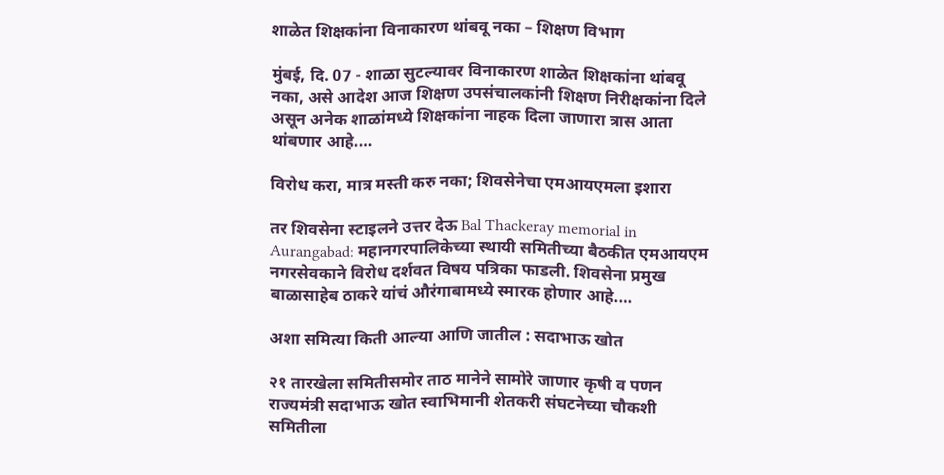शाळेत शिक्षकांना विनाकारण थांबवू नका – शिक्षण विभाग

मुंबई, दि. 07 - शाळा सुटल्यावर विनाकारण शाळेत शिक्षकांना थांबवू नका, असे आदेश आज शिक्षण उपसंचालकांनी शिक्षण निरीक्षकांना दिले असून अनेक शाळांमध्ये शिक्षकांना नाहक दिला जाणारा त्रास आता थांबणार आहे.…

विरोध करा, मात्र मस्ती करु नका; शिवसेनेचा एमआयएमला इशारा

तर शिवसेना स्टाइलने उत्तर देऊ Bal Thackeray memorial in Aurangabad: महानगरपालिकेच्या स्थायी समितीच्या बैठकीत एमआयएम नगरसेवकाने विरोध दर्शवत विषय पत्रिका फाडली. शिवसेना प्रमुख बाळासाहेब ठाकरे यांचं औरंगाबामध्ये स्मारक होणार आहे.…

अशा समित्या किती आल्या आणि जातील : सदाभाऊ खोत

२१ तारखेला समितीसमोर ताठ मानेने सामोरे जाणार कृषी व पणन राज्यमंत्री सदाभाऊ खोत स्वाभिमानी शेतकरी संघटनेच्या चौकशी समितीला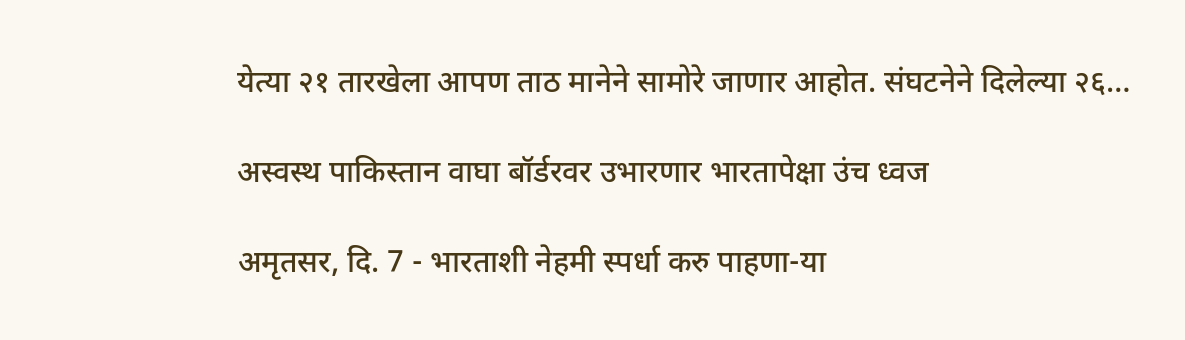येत्या २१ तारखेला आपण ताठ मानेने सामोरे जाणार आहोत. संघटनेने दिलेल्या २६…

अस्वस्थ पाकिस्तान वाघा बॉर्डरवर उभारणार भारतापेक्षा उंच ध्वज

अमृतसर, दि. 7 - भारताशी नेहमी स्पर्धा करु पाहणा-या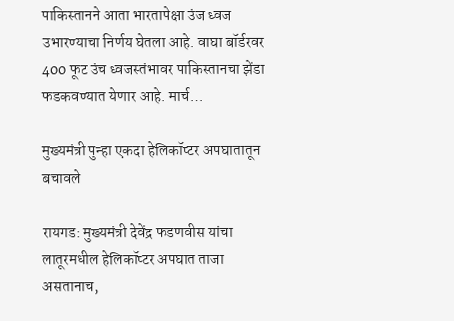पाकिस्तानने आता भारतापेक्षा उंज ध्वज उभारण्याचा निर्णय घेतला आहे. वाघा बॉर्डरवर 400 फूट उंच ध्वजस्तंभावर पाकिस्तानचा झेंडा फडकवण्यात येणार आहे. मार्च…

मुख्यमंत्री पुन्हा एकदा हेलिकॉप्टर अपघातातून बचावले

रायगड: मुख्यमंत्री देवेंद्र फडणवीस यांचा लातूरमधील हेलिकॉप्टर अपघात ताजा असतानाच,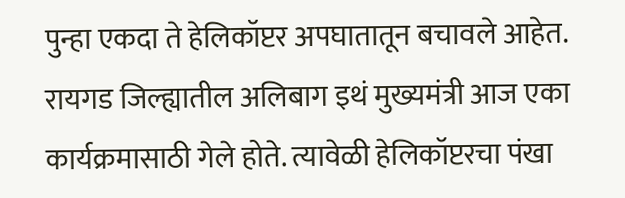पुन्हा एकदा ते हेलिकॉप्टर अपघातातून बचावले आहेत. रायगड जिल्ह्यातील अलिबाग इथं मुख्यमंत्री आज एका कार्यक्रमासाठी गेले होते. त्यावेळी हेलिकॉप्टरचा पंखा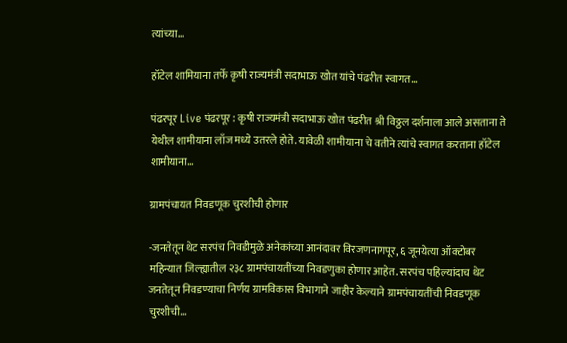त्यांच्या…

हॉटेल शामियाना तर्फे कृषी राज्यमंत्री सदाभाऊ खोत यांचे पंढरीत स्वागत…

पंढरपूर Live पंढरपूर : कृषी राज्यमंत्री सदाभाऊ खोत पंढरीत श्री विठ्ठल दर्शनाला आले असताना ते येथील शामीयाना लाँज मध्ये उतरले होते. यावेळी शामीयाना चे वतीने त्यांचे स्वागत करताना हॉटेल शामीयाना…

ग्रामपंचायत निवडणूक चुरशीची होणार

-जनतेतून थेट सरपंच निवडीमुळे अनेकांच्या आनंदावर विरजणनागपूर, ६ जूनयेत्या ऑक्टोबर महिन्यात जिल्ह्यातील २३८ ग्रामपंचायतींच्या निवडणुका होणार आहेत. सरपंच पहिल्यांदाच थेट जनतेतून निवडण्याचा निर्णय ग्रामविकास विभागाने जाहीर केल्याने ग्रामपंचायतींची निवडणूक चुरशीची…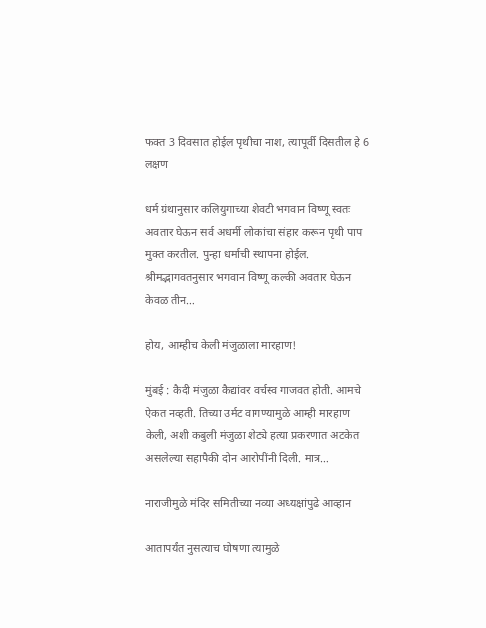फक्त 3 दिवसात होईल पृथीचा नाश, त्यापूर्वी दिसतील हे 6 लक्षण

धर्म ग्रंथानुसार कलियुगाच्या शेवटी भगवान विष्णू स्वतः अवतार घेऊन सर्व अधर्मी लोकांचा संहार करून पृथी पाप मुक्त करतील. पुन्हा धर्माची स्थापना होईल. श्रीमद्भागवतनुसार भगवान विष्णू कल्की अवतार घेऊन केवळ तीन…

होय, आम्हीच केली मंजुळाला मारहाण!

मुंबई : कैदी मंजुळा कैद्यांवर वर्चस्व गाजवत होती. आमचे ऐकत नव्हती. तिच्या उर्मट वागण्यामुळे आम्ही मारहाण केली, अशी कबुली मंजुळा शेट्ये हत्या प्रकरणात अटकेत असलेल्या सहापैकी दोन आरोपींनी दिली. मात्र…

नाराजीमुळे मंदिर समितीच्या नव्या अध्यक्षांपुढे आव्हान

आतापर्यंत नुसत्याच घोषणा त्यामुळे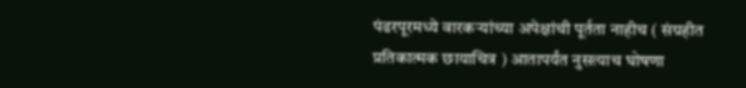पंढरपूरमध्ये वारकऱ्यांच्या अपेक्षांची पूर्तता नाहीच ( संग्रहीत प्रतिकात्मक छायाचित्र ) आतापर्यंत नुसत्याच घोषणा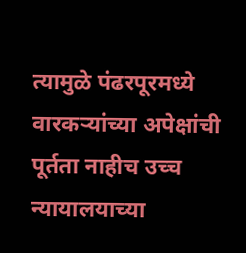त्यामुळे पंढरपूरमध्ये वारकऱ्यांच्या अपेक्षांची पूर्तता नाहीच उच्च न्यायालयाच्या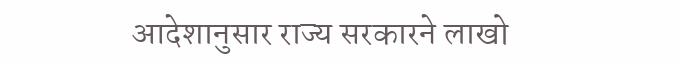आदेशानुसार राज्य सरकारने लाखो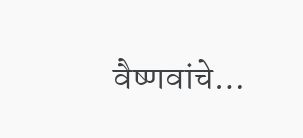वैष्णवांचे…